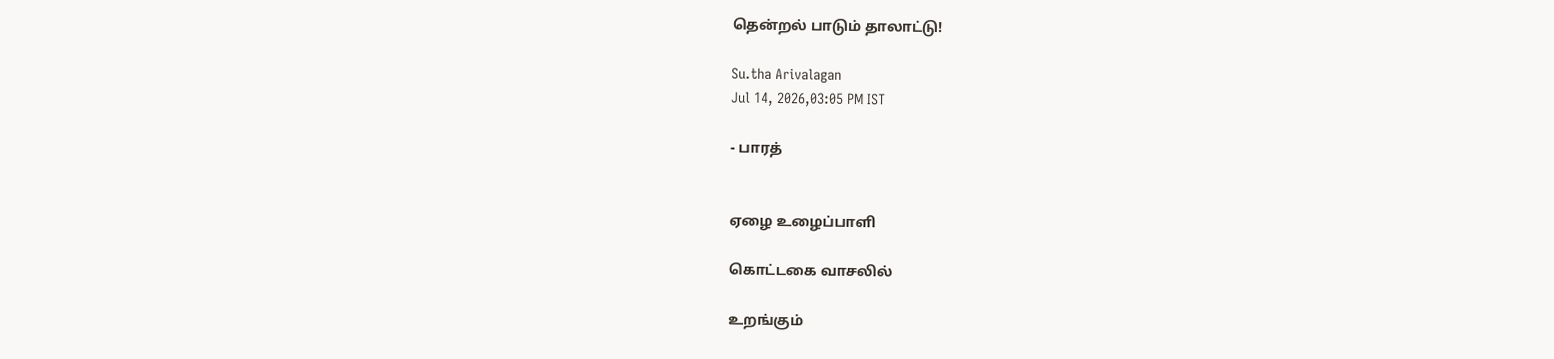தென்றல் பாடும் தாலாட்டு!

Su.tha Arivalagan
Jul 14, 2026,03:05 PM IST

- பாரத்


ஏழை உழைப்பாளி

கொட்டகை வாசலில்

உறங்கும்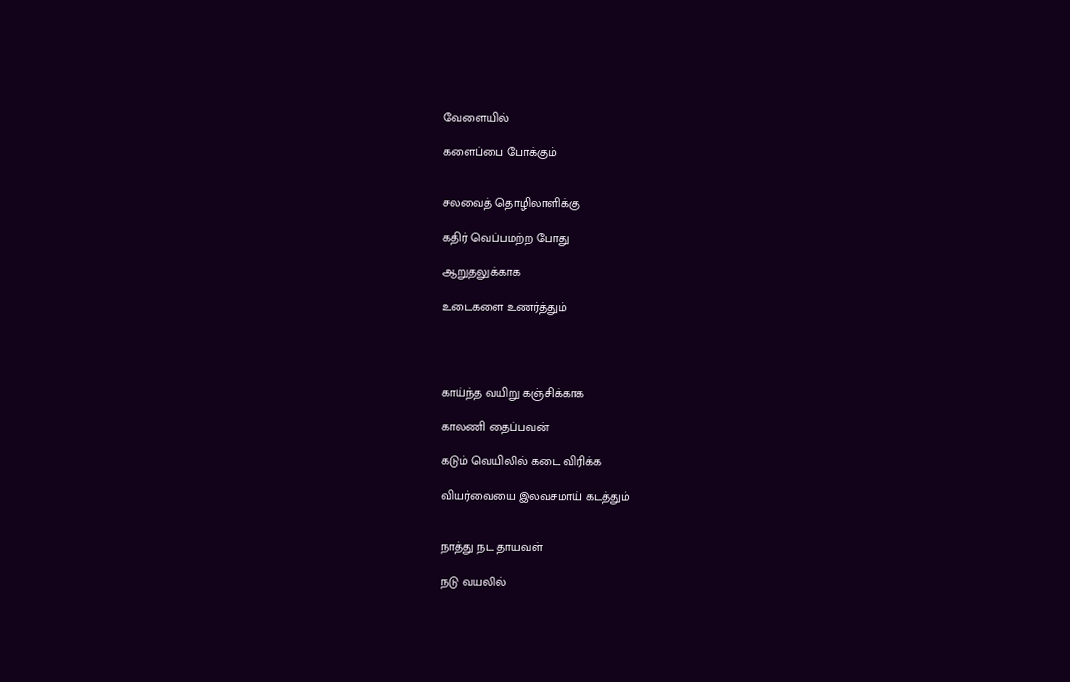வேளையில்

களைப்பை போக்கும்


சலவைத் தொழிலாளிக்கு

கதிர் வெப்பமற்ற போது

ஆறுதலுக்காக

உடைகளை உணர்த்தும்




காய்ந்த வயிறு கஞ்சிக்காக

காலணி தைப்பவன்

கடும் வெயிலில் கடை விரிக்க

வியர்வையை இலவசமாய் கடத்தும்


நாத்து நட தாயவள்

நடு வயலில்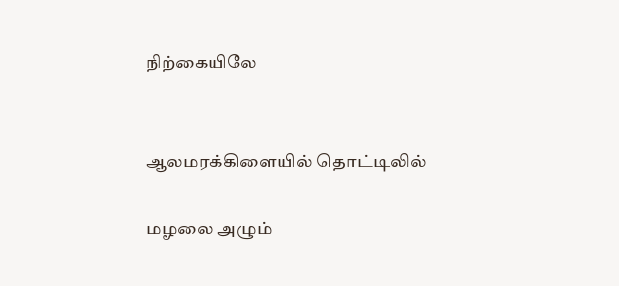நிற்கையிலே


ஆலமரக்கிளையில் தொட்டிலில்

மழலை அழும்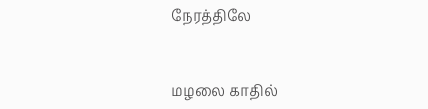நேரத்திலே


மழலை காதில்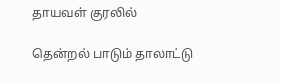தாயவள் குரலில்

தென்றல் பாடும் தாலாட்டு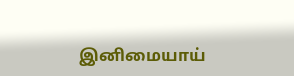இனிமையாய்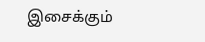இசைக்கும்